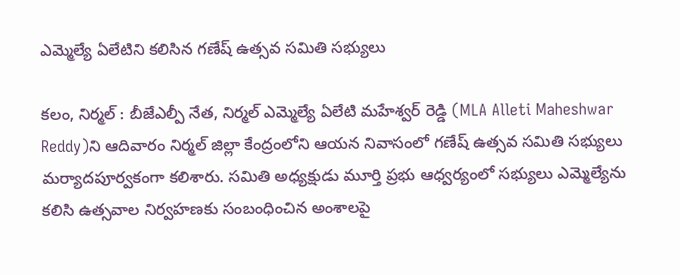ఎమ్మెల్యే ఏలేటిని కలిసిన గణేష్ ఉత్సవ సమితి సభ్యులు

కలం, నిర్మల్ : బీజేఎల్పీ నేత, నిర్మల్ ఎమ్మెల్యే ఏలేటి మహేశ్వర్ రెడ్డి (MLA Alleti Maheshwar Reddy)ని ఆదివారం నిర్మల్ జిల్లా కేంద్రంలోని ఆయన నివాసంలో గణేష్ ఉత్సవ సమితి సభ్యులు మర్యాదపూర్వకంగా కలిశారు. సమితి అధ్యక్షుడు మూర్తి ప్రభు ఆధ్వర్యంలో సభ్యులు ఎమ్మెల్యేను కలిసి ఉత్సవాల నిర్వహణకు సంబంధించిన అంశాలపై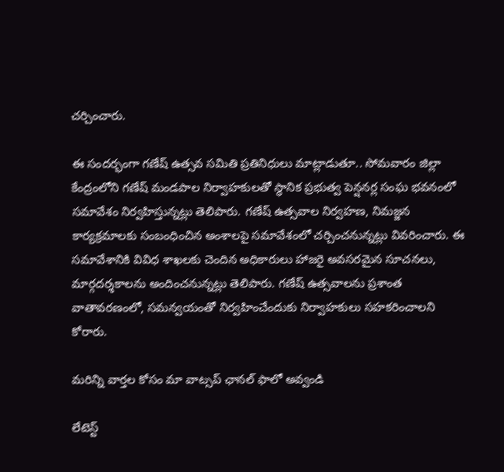చర్చించారు.

ఈ సందర్భంగా గణేష్ ఉత్సవ సమితి ప్రతినిధులు మాట్లాడుతూ.. సోమవారం జిల్లా కేంద్రంలోని గణేష్ మండపాల నిర్వాహకులతో స్థానిక ప్రభుత్వ పెన్షనర్ల సంఘ భవనంలో సమావేశం నిర్వహిస్తున్నట్లు తెలిపారు. గణేష్ ఉత్సవాల నిర్వహణ, నిమజ్జన కార్యక్రమాలకు సంబంధించిన అంశాలపై సమావేశంలో చర్చించనున్నట్లు వివరించారు. ఈ సమావేశానికి వివిధ శాఖలకు చెందిన అధికారులు హాజరై అవసరమైన సూచనలు, మార్గదర్శకాలను అందించనున్నట్లు తెలిపారు. గణేష్ ఉత్సవాలను ప్రశాంత వాతావరణంలో, సమన్వయంతో నిర్వహించేందుకు నిర్వాహకులు సహకరించాలని కోరారు.

మ‌రిన్ని వార్త‌ల కోసం మా వాట్స‌ప్ ఛాన‌ల్ ఫాలో అవ్వండి

లేటెస్ట్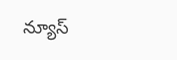న్యూస్‌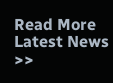Read More Latest News >>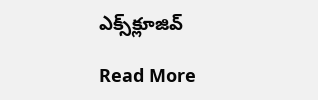ఎక్స్‌క్లూజివ్‌

Read More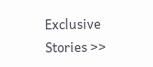Exclusive Stories >>